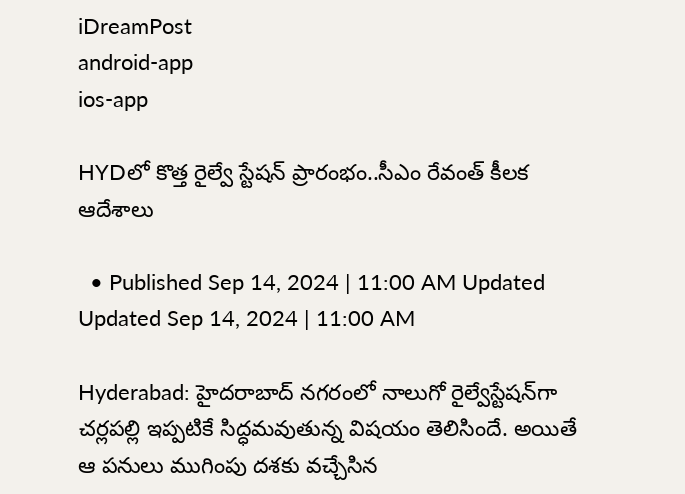iDreamPost
android-app
ios-app

HYDలో కొత్త రైల్వే స్టేషన్ ప్రారంభం..సీఎం రేవంత్ కీలక ఆదేశాలు

  • Published Sep 14, 2024 | 11:00 AM Updated Updated Sep 14, 2024 | 11:00 AM

Hyderabad: హైదరాబాద్‌ నగరంలో నాలుగో రైల్వేస్టేషన్‌గా చర్లపల్లి ఇప్పటికే సిద్ధమవుతున్న విషయం తెలిసిందే. అయితే ఆ పనులు ముగింపు దశకు వచ్చేసిన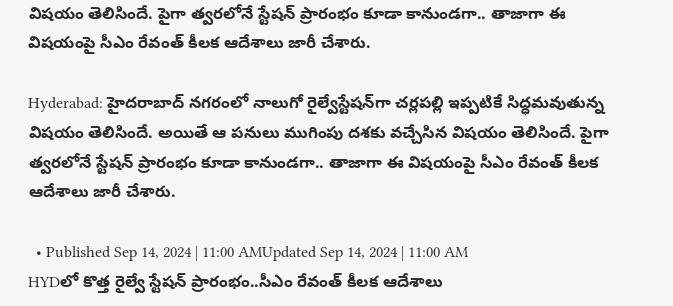విషయం తెలిసిందే. పైగా త్వరలోనే స్టేషన్ ప్రారంభం కూడా కానుండగా.. తాజాగా ఈ విషయంపై సీఎం రేవంత్ కీలక ఆదేశాలు జారీ చేశారు.

Hyderabad: హైదరాబాద్‌ నగరంలో నాలుగో రైల్వేస్టేషన్‌గా చర్లపల్లి ఇప్పటికే సిద్ధమవుతున్న విషయం తెలిసిందే. అయితే ఆ పనులు ముగింపు దశకు వచ్చేసిన విషయం తెలిసిందే. పైగా త్వరలోనే స్టేషన్ ప్రారంభం కూడా కానుండగా.. తాజాగా ఈ విషయంపై సీఎం రేవంత్ కీలక ఆదేశాలు జారీ చేశారు.

  • Published Sep 14, 2024 | 11:00 AMUpdated Sep 14, 2024 | 11:00 AM
HYDలో కొత్త రైల్వే స్టేషన్ ప్రారంభం..సీఎం రేవంత్ కీలక ఆదేశాలు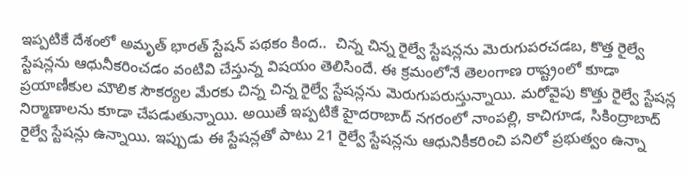ఇప్పటికే దేశంలో అమృత్ భారత్ స్టేషన్ పథకం కింద..  చిన్న చిన్న రైల్వే స్టేషన్లను మెరుగుపరచడబ, కొత్త రైల్వే స్టేషన్లను ఆధునీకరించడం వంటివి చేస్తున్న విషయం తెలిసిందే. ఈ క్రమంలోనే తెలంగాణ రాష్ట్రంలో కూడా ప్రయాణీకుల మౌలిక సౌకర్యల మేరకు చిన్న చిన్న రైల్వే స్టేషన్లను మెరుగుపరుస్తున్నాయి. మరోవైపు కొత్తు రైల్వే స్టేషన్ల నిర్మాణాలను కూడా చేపడుతున్నాయి. అయితే ఇప్పటికే హైదరాబాద్ నగరంలో నాంపల్లి, కాచిగూడ, సికింద్రాబాద్ రైల్వే స్టేషన్లు ఉన్నాయి. ఇప్పుడు ఈ స్టేషన్లతో పాటు 21 రైల్వే స్టేషన్లను ఆధునికీకరించి పనిలో ప్రభుత్వం ఉన్నా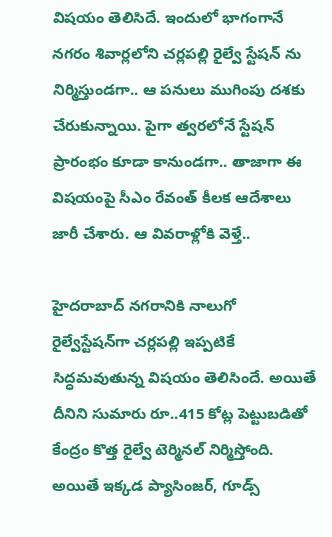విషయం తెలిసిదే. ఇందులో భాగంగానే నగరం శివార్లలోని చర్లపల్లి రైల్వే స్టేషన్ ను నిర్మిస్తుండగా.. ఆ పనులు ముగింపు దశకు చేరుకున్నాయి. పైగా త్వరలోనే స్టేషన్ ప్రారంభం కూడా కానుండగా.. తాజాగా ఈ విషయంపై సీఎం రేవంత్ కీలక ఆదేశాలు జారీ చేశారు. ఆ వివరాళ్లోకి వెళ్తే..

హైదరాబాద్‌ నగరానికి నాలుగో రైల్వేస్టేషన్‌గా చర్లపల్లి ఇప్పటికే సిద్ధమవుతున్న విషయం తెలిసిందే. అయితే  దీనిని సుమారు రూ..415 కోట్ల పెట్టుబడితో కేంద్రం కొత్త రైల్వే టెర్మినల్ నిర్మిస్తోంది.  అయితే ఇక్కడ ప్యాసింజర్, గూడ్స్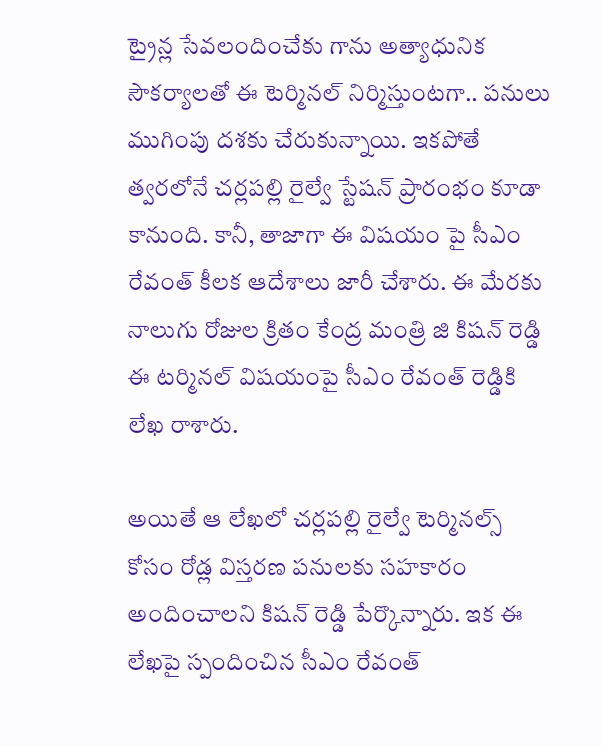ట్రైన్ల సేవలందించేకు గాను అత్యాధునిక సౌకర్యాలతో ఈ టెర్మినల్ నిర్మిస్తుంటగా.. పనులు ముగింపు దశకు చేరుకున్నాయి. ఇకపోతే త్వరలోనే చర్లపల్లి రైల్వే స్టేషన్ ప్రారంభం కూడా కానుంది. కానీ, తాజాగా ఈ విషయం పై సీఎం రేవంత్ కీలక ఆదేశాలు జారీ చేశారు. ఈ మేరకు నాలుగు రోజుల క్రితం కేంద్ర మంత్రి జి కిషన్ రెడ్డి ఈ టర్మినల్ విషయంపై సీఎం రేవంత్ రెడ్డికి లేఖ రాశారు.

అయితే ఆ లేఖలో చర్లపల్లి రైల్వే టెర్మినల్స్ కోసం రోడ్ల విస్తరణ పనులకు సహకారం అందించాలని కిషన్ రెడ్డి పేర్కొన్నారు. ఇక ఈ లేఖపై స్పందించిన సీఎం రేవంత్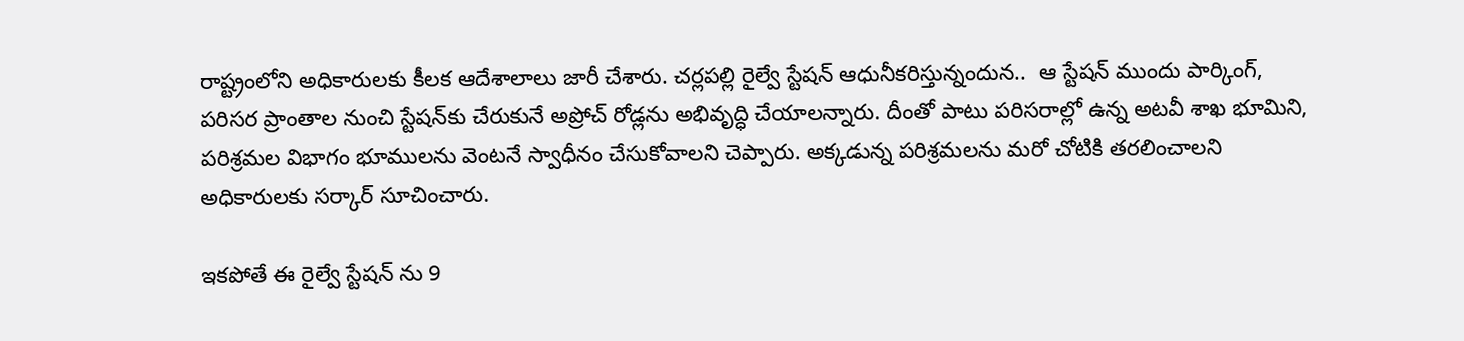రాష్ట్రంలోని అధికారులకు కీలక ఆదేశాలాలు జారీ చేశారు. చర్లపల్లి రైల్వే స్టేషన్ ఆధునీకరిస్తున్నందున..  ఆ స్టేషన్ ముందు పార్కింగ్, పరిసర ప్రాంతాల నుంచి స్టేషన్‌కు చేరుకునే అప్రోచ్ రోడ్లను అభివృద్ధి చేయాలన్నారు. దీంతో పాటు పరిసరాల్లో ఉన్న అటవీ శాఖ భూమిని, పరిశ్రమల విభాగం భూములను వెంటనే స్వాధీనం చేసుకోవాలని చెప్పారు. అక్కడున్న పరిశ్రమలను మరో చోటికి తరలించాలని అధికారులకు సర్కార్ సూచించారు.

ఇకపోతే ఈ రైల్వే స్టేషన్ ను 9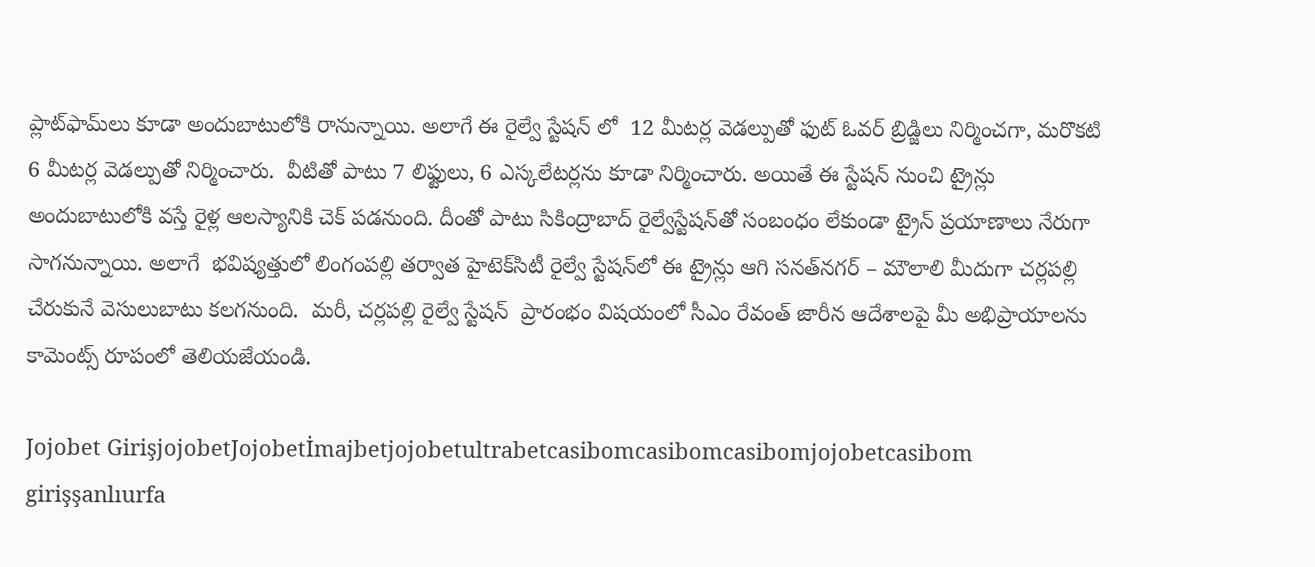ప్లాట్‌ఫామ్‌లు కూడా అందుబాటులోకి రానున్నాయి. అలాగే ఈ రైల్వే స్టేషన్ లో  12 మీటర్ల వెడల్పుతో ఫుట్ ఓవర్ బ్రిడ్జిలు నిర్మించగా, మరొకటి 6 మీటర్ల వెడల్పుతో నిర్మించారు.  వీటితో పాటు 7 లిఫ్టులు, 6 ఎస్కలేటర్లను కూడా నిర్మించారు. అయితే ఈ స్టేషన్ నుంచి ట్రైన్లు అందుబాటులోకి వస్తే రైళ్ల ఆలస్యానికి చెక్ పడనుంది. దీంతో పాటు సికింద్రాబాద్‌ రైల్వేస్టేషన్‌తో సంబంధం లేకుండా ట్రైన్ ప్రయాణాలు నేరుగా సాగనున్నాయి. అలాగే  భవిష్యత్తులో లింగంపల్లి తర్వాత హైటెక్‌సిటీ రైల్వే స్టేషన్‌లో ఈ ట్రైన్లు ఆగి సనత్‌నగర్‌ – మౌలాలి మీదుగా చర్లపల్లి చేరుకునే వెసులుబాటు కలగనుంది.  మరీ, చర్లపల్లి రైల్వే స్టేషన్  ప్రారంభం విషయంలో సీఎం రేవంత్ జారీన ఆదేశాలపై మీ అభిప్రాయాలను కామెంట్స్ రూపంలో తెలియజేయండి.

Jojobet GirişjojobetJojobetİmajbetjojobetultrabetcasibomcasibomcasibomjojobetcasibom girişşanlıurfa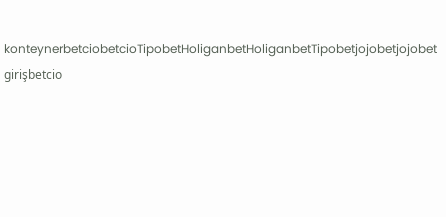konteynerbetciobetcioTipobetHoliganbetHoliganbetTipobetjojobetjojobet girişbetcio